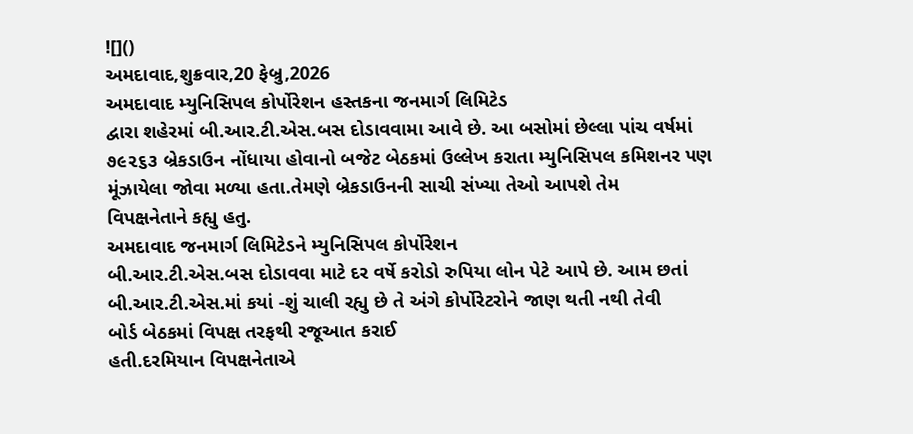![]()
અમદાવાદ,શુક્રવાર,20 ફેબ્રુ,2026
અમદાવાદ મ્યુનિસિપલ કોર્પોરેશન હસ્તકના જનમાર્ગ લિમિટેડ
દ્વારા શહેરમાં બી.આર.ટી.એસ.બસ દોડાવવામા આવે છે. આ બસોમાં છેલ્લા પાંચ વર્ષમાં
૭૯૨૬૩ બ્રેકડાઉન નોંધાયા હોવાનો બજેટ બેઠકમાં ઉલ્લેખ કરાતા મ્યુનિસિપલ કમિશનર પણ
મૂંઝાયેલા જોવા મળ્યા હતા.તેમણે બ્રેકડાઉનની સાચી સંખ્યા તેઓ આપશે તેમ
વિપક્ષનેતાને કહ્યુ હતુ.
અમદાવાદ જનમાર્ગ લિમિટેડને મ્યુનિસિપલ કોર્પોરેશન
બી.આર.ટી.એસ.બસ દોડાવવા માટે દર વર્ષે કરોડો રુપિયા લોન પેટે આપે છે. આમ છતાં
બી.આર.ટી.એસ.માં કયાં -શું ચાલી રહ્યુ છે તે અંગે કોર્પોરેટરોને જાણ થતી નથી તેવી
બોર્ડ બેઠકમાં વિપક્ષ તરફથી રજૂઆત કરાઈ
હતી.દરમિયાન વિપક્ષનેતાએ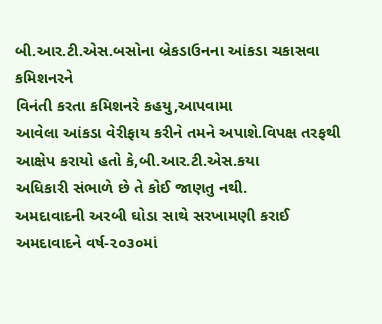બી.આર.ટી.એસ.બસોના બ્રેકડાઉનના આંકડા ચકાસવા કમિશનરને
વિનંતી કરતા કમિશનરે કહયુ,આપવામા
આવેલા આંકડા વેરીફાય કરીને તમને અપાશે.વિપક્ષ તરફથી આક્ષેપ કરાયો હતો કે,બી.આર.ટી.એસ.કયા
અધિકારી સંભાળે છે તે કોઈ જાણતુ નથી.
અમદાવાદની અરબી ઘોડા સાથે સરખામણી કરાઈ
અમદાવાદને વર્ષ-૨૦૩૦માં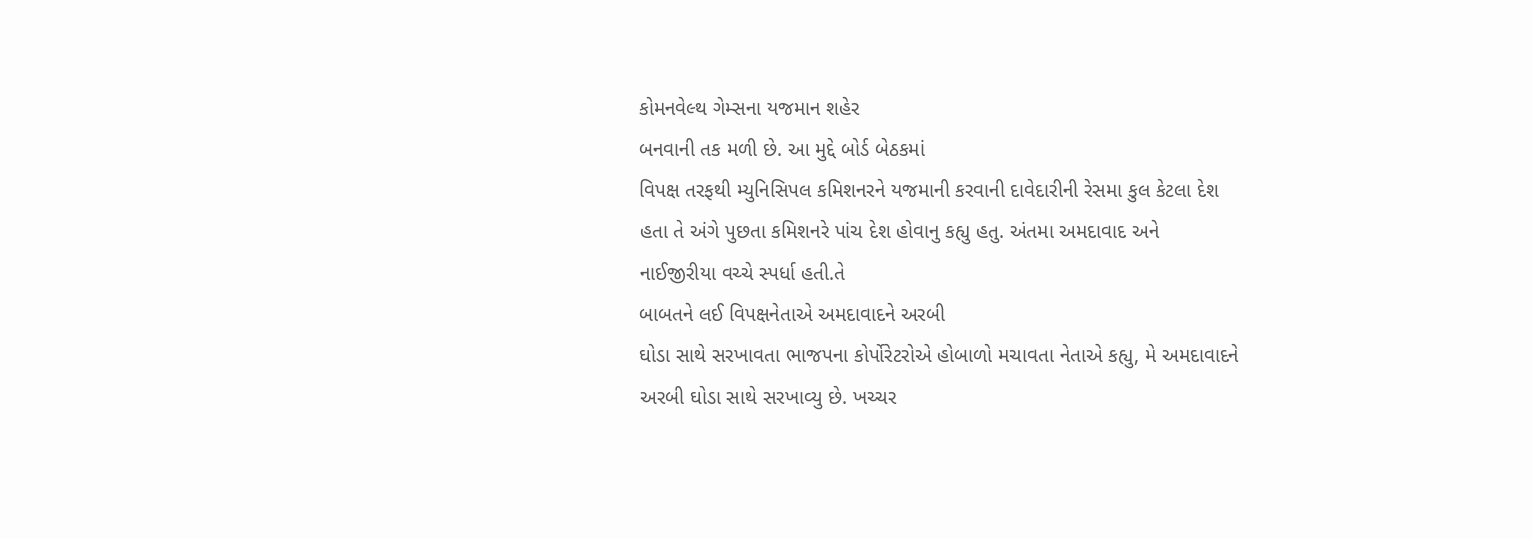કોમનવેલ્થ ગેમ્સના યજમાન શહેર
બનવાની તક મળી છે. આ મુદ્દે બોર્ડ બેઠકમાં
વિપક્ષ તરફથી મ્યુનિસિપલ કમિશનરને યજમાની કરવાની દાવેદારીની રેસમા કુલ કેટલા દેશ
હતા તે અંગે પુછતા કમિશનરે પાંચ દેશ હોવાનુ કહ્યુ હતુ. અંતમા અમદાવાદ અને
નાઈજીરીયા વચ્ચે સ્પર્ધા હતી.તે
બાબતને લઈ વિપક્ષનેતાએ અમદાવાદને અરબી
ઘોડા સાથે સરખાવતા ભાજપના કોર્પોરેટરોએ હોબાળો મચાવતા નેતાએ કહ્યુ, મે અમદાવાદને
અરબી ઘોડા સાથે સરખાવ્યુ છે. ખચ્ચર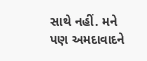સાથે નહીં. મને પણ અમદાવાદને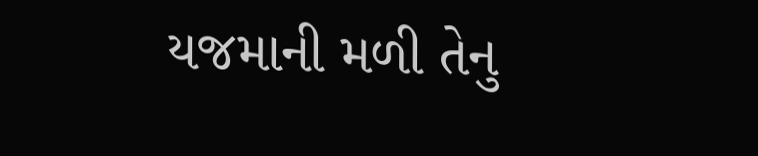યજમાની મળી તેનુ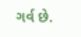ગર્વ છે.